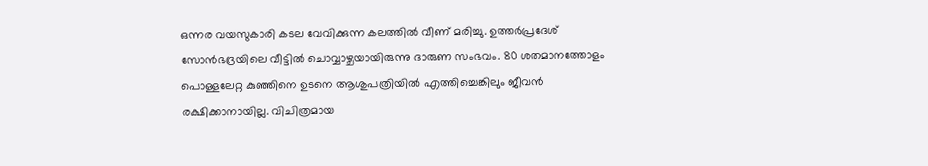ഒന്നര വയസുകാരി കടല വേവിക്കുന്ന കലത്തിൽ വീണ് മരിച്ചു. ഉത്തർപ്രദേശ് സോൻഭദ്രയിലെ വീട്ടിൽ ചൊവ്വാഴ്ചയായിരുന്നു ദാരുണ സംഭവം. 80 ശതമാനത്തോളം പൊള്ളലേറ്റ കുഞ്ഞിനെ ഉടനെ ആശുപത്രിയിൽ എത്തിച്ചെങ്കിലും ജീവൻ രക്ഷിക്കാനായില്ല. വിചിത്രമായ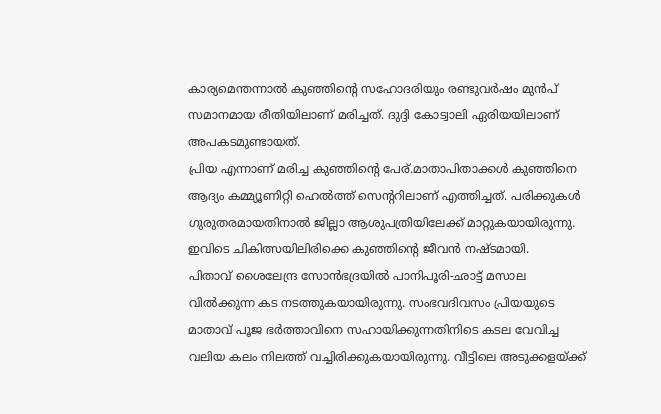കാര്യമെന്തന്നാൽ കുഞ്ഞിന്റെ സഹോദരിയും രണ്ടുവർഷം മുൻപ് സമാനമായ രീതിയിലാണ് മരിച്ചത്. ദുദ്ദി കോട്വാലി ഏരിയയിലാണ് അപകടമുണ്ടായത്.
പ്രിയ എന്നാണ് മരിച്ച കുഞ്ഞിന്റെ പേര്.മാതാപിതാക്കൾ കുഞ്ഞിനെ ആദ്യം കമ്മ്യൂണിറ്റി ഹെൽത്ത് സെൻ്ററിലാണ് എത്തിച്ചത്. പരിക്കുകൾ ഗുരുതരമായതിനാൽ ജില്ലാ ആശുപത്രിയിലേക്ക് മാറ്റുകയായിരുന്നു. ഇവിടെ ചികിത്സയിലിരിക്കെ കുഞ്ഞിന്റെ ജീവൻ നഷ്ടമായി.
പിതാവ് ശൈലേന്ദ്ര സോൻഭദ്രയിൽ പാനിപൂരി-ഛാട്ട് മസാല വിൽക്കുന്ന കട നടത്തുകയായിരുന്നു. സംഭവദിവസം പ്രിയയുടെ മാതാവ് പൂജ ഭർത്താവിനെ സഹായിക്കുന്നതിനിടെ കടല വേവിച്ച വലിയ കലം നിലത്ത് വച്ചിരിക്കുകയായിരുന്നു. വീട്ടിലെ അടുക്കളയ്ക്ക്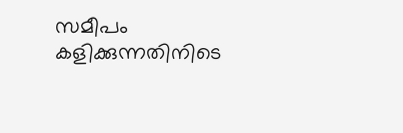സമീപം കളിക്കുന്നതിനിടെ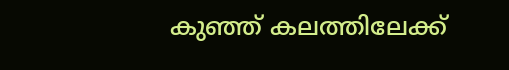കുഞ്ഞ് കലത്തിലേക്ക്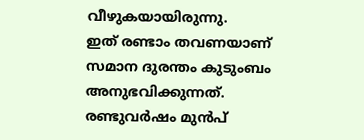വീഴുകയായിരുന്നു.
ഇത് രണ്ടാം തവണയാണ് സമാന ദുരന്തം കുടുംബം അനുഭവിക്കുന്നത്. രണ്ടുവർഷം മുൻപ്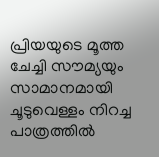പ്രിയയുടെ മൂത്ത ചേച്ചി സൗമ്യയും സാമാനമായി ചൂടുവെള്ളം നിറച്ച പാത്രത്തിൽ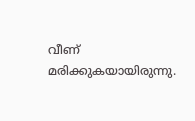വീണ് മരിക്കുകയായിരുന്നു.